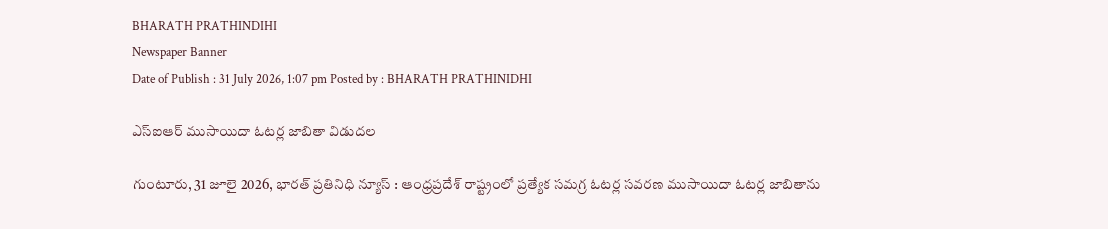BHARATH PRATHINDIHI
Newspaper Banner
Date of Publish : 31 July 2026, 1:07 pm Posted by : BHARATH PRATHINIDHI

ఎస్‌ఐఆర్‌ ముసాయిదా ఓటర్ల జాబితా విడుదల

గుంటూరు, 31 జూలై 2026, భారత్ ప్రతినిధి న్యూస్ : ఆంధ్రప్రదేశ్ రాష్ట్రంలో ప్రత్యేక సమగ్ర ఓటర్ల సవరణ ముసాయిదా ఓటర్ల జాబితాను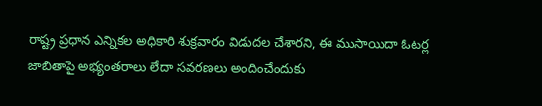రాష్ట్ర ప్రధాన ఎన్నికల అధికారి శుక్రవారం విడుదల చేశారని, ఈ ముసాయిదా ఓటర్ల జాబితాపై అభ్యంతరాలు లేదా సవరణలు అందించేందుకు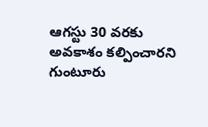ఆగస్టు 30 వరకు అవకాశం కల్పించారని గుంటూరు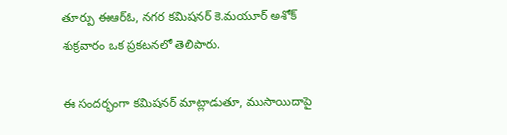తూర్పు ఈఆర్ఓ, నగర కమిషనర్ కె.మయూర్ అశోక్ శుక్రవారం ఒక ప్రకటనలో తెలిపారు.

ఈ సందర్భంగా కమిషనర్ మాట్లాడుతూ, ముసాయిదాపై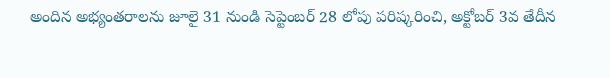అందిన అభ్యంతరాలను జూలై 31 నుండి సెప్టెంబర్ 28 లోపు పరిష్కరించి, అక్టోబర్ 3వ తేదీన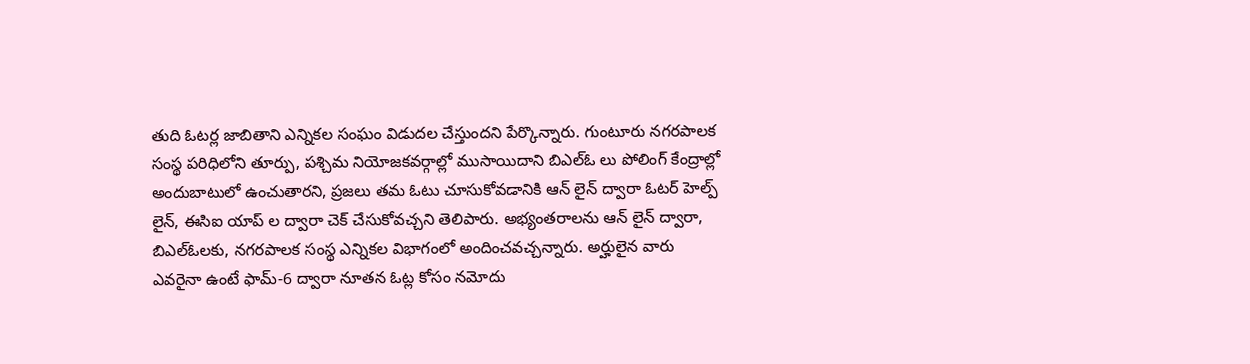తుది ఓటర్ల జాబితాని ఎన్నికల సంఘం విడుదల చేస్తుందని పేర్కొన్నారు. గుంటూరు నగరపాలక సంస్థ పరిధిలోని తూర్పు, పశ్చిమ నియోజకవర్గాల్లో ముసాయిదాని బిఎల్ఓ లు పోలింగ్ కేంద్రాల్లో అందుబాటులో ఉంచుతారని, ప్రజలు తమ ఓటు చూసుకోవడానికి ఆన్ లైన్ ద్వారా ఓటర్ హెల్ప్ లైన్, ఈసిఐ యాప్ ల ద్వారా చెక్ చేసుకోవచ్చని తెలిపారు. అభ్యంతరాలను ఆన్ లైన్ ద్వారా, బిఎల్ఓలకు, నగరపాలక సంస్థ ఎన్నికల విభాగంలో అందించవచ్చన్నారు. అర్హులైన వారు ఎవరైనా ఉంటే ఫామ్‌-6 ద్వారా నూతన ఓట్ల కోసం నమోదు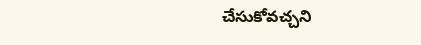చేసుకోవచ్చని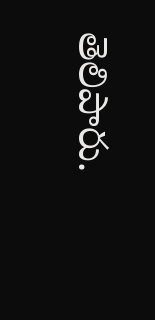తెలిపారు.